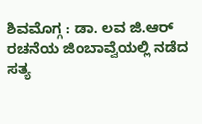ಶಿವಮೊಗ್ಗ : ಡಾ. ಲವ ಜಿ.ಆರ್ ರಚನೆಯ ಜಿಂಬಾವ್ವೆಯಲ್ಲಿ ನಡೆದ ಸತ್ಯ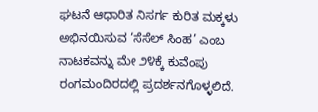ಘಟನೆ ಆಧಾರಿತ ನಿಸರ್ಗ ಕುರಿತ ಮಕ್ಕಳು ಅಭಿನಯಿಸುವ ‘ಸೆಸೆಲ್ ಸಿಂಹ’ ಎಂಬ ನಾಟಕವನ್ನು ಮೇ ೨೪ಕ್ಕೆ ಕುವೆಂಪು ರಂಗಮಂದಿರದಲ್ಲಿ ಪ್ರದರ್ಶನಗೊಳ್ಳಲಿದೆ.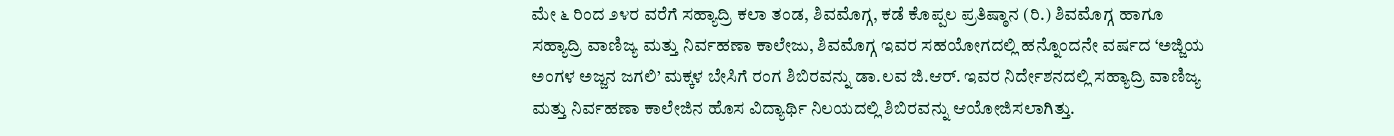ಮೇ ೬ ರಿಂದ ೨೪ರ ವರೆಗೆ ಸಹ್ಯಾದ್ರಿ ಕಲಾ ತಂಡ, ಶಿವಮೊಗ್ಗ, ಕಡೆ ಕೊಪ್ಪಲ ಪ್ರತಿಷ್ಠಾನ (ರಿ.) ಶಿವಮೊಗ್ಗ ಹಾಗೂ ಸಹ್ಯಾದ್ರಿ ವಾಣಿಜ್ಯ ಮತ್ತು ನಿರ್ವಹಣಾ ಕಾಲೇಜು, ಶಿವಮೊಗ್ಗ ಇವರ ಸಹಯೋಗದಲ್ಲಿ ಹನ್ನೊಂದನೇ ವರ್ಷದ ‘ಅಜ್ಜಿಯ ಅಂಗಳ ಅಜ್ಜನ ಜಗಲಿ’ ಮಕ್ಕಳ ಬೇಸಿಗೆ ರಂಗ ಶಿಬಿರವನ್ನು ಡಾ.ಲವ ಜಿ.ಆರ್. ಇವರ ನಿರ್ದೇಶನದಲ್ಲಿ ಸಹ್ಯಾದ್ರಿ ವಾಣಿಜ್ಯ ಮತ್ತು ನಿರ್ವಹಣಾ ಕಾಲೇಜಿನ ಹೊಸ ವಿದ್ಯಾರ್ಥಿ ನಿಲಯದಲ್ಲಿ ಶಿಬಿರವನ್ನು ಆಯೋಜಿಸಲಾಗಿತ್ತು.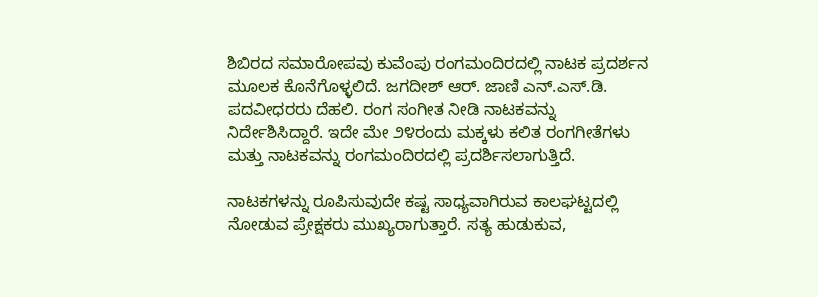ಶಿಬಿರದ ಸಮಾರೋಪವು ಕುವೆಂಪು ರಂಗಮಂದಿರದಲ್ಲಿ ನಾಟಕ ಪ್ರದರ್ಶನ ಮೂಲಕ ಕೊನೆಗೊಳ್ಳಲಿದೆ. ಜಗದೀಶ್ ಆರ್. ಜಾಣಿ ಎನ್.ಎಸ್.ಡಿ. ಪದವೀಧರರು ದೆಹಲಿ. ರಂಗ ಸಂಗೀತ ನೀಡಿ ನಾಟಕವನ್ನು ನಿರ್ದೇಶಿಸಿದ್ದಾರೆ. ಇದೇ ಮೇ ೨೪ರಂದು ಮಕ್ಕಳು ಕಲಿತ ರಂಗಗೀತೆಗಳು ಮತ್ತು ನಾಟಕವನ್ನು ರಂಗಮಂದಿರದಲ್ಲಿ ಪ್ರದರ್ಶಿಸಲಾಗುತ್ತಿದೆ.

ನಾಟಕಗಳನ್ನು ರೂಪಿಸುವುದೇ ಕಷ್ಟ ಸಾಧ್ಯವಾಗಿರುವ ಕಾಲಘಟ್ಟದಲ್ಲಿ ನೋಡುವ ಪ್ರೇಕ್ಷಕರು ಮುಖ್ಯರಾಗುತ್ತಾರೆ. ಸತ್ಯ ಹುಡುಕುವ,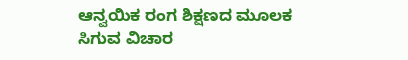ಆನ್ವಯಿಕ ರಂಗ ಶಿಕ್ಷಣದ ಮೂಲಕ ಸಿಗುವ ವಿಚಾರ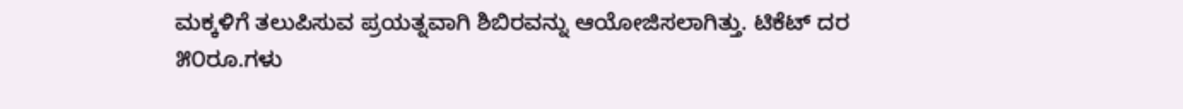ಮಕ್ಕಳಿಗೆ ತಲುಪಿಸುವ ಪ್ರಯತ್ನವಾಗಿ ಶಿಬಿರವನ್ನು ಆಯೋಜಿಸಲಾಗಿತ್ತು. ಟಿಕೆಟ್ ದರ ೫೦ರೂ.ಗಳು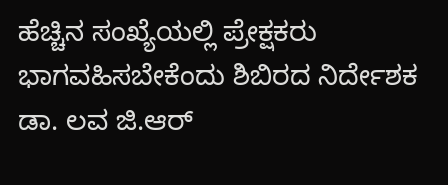ಹೆಚ್ಚಿನ ಸಂಖ್ಯೆಯಲ್ಲಿ ಪ್ರೇಕ್ಷಕರು ಭಾಗವಹಿಸಬೇಕೆಂದು ಶಿಬಿರದ ನಿರ್ದೇಶಕ ಡಾ. ಲವ ಜಿ.ಆರ್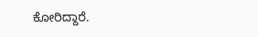ಕೋರಿದ್ದಾರೆ.